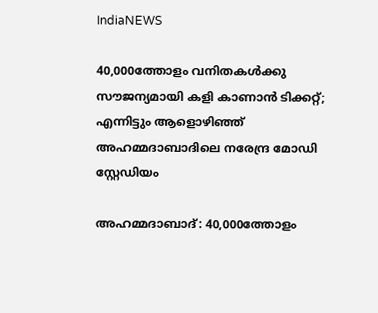IndiaNEWS

40,000ത്തോളം വനിതകള്‍ക്കു സൗജന്യമായി കളി കാണാൻ ടിക്കറ്റ്; എന്നിട്ടും ആളൊഴിഞ്ഞ് അഹമ്മദാബാദിലെ നരേന്ദ്ര മോഡി സ്റ്റേഡിയം

അഹമ്മദാബാദ്: 40,000ത്തോളം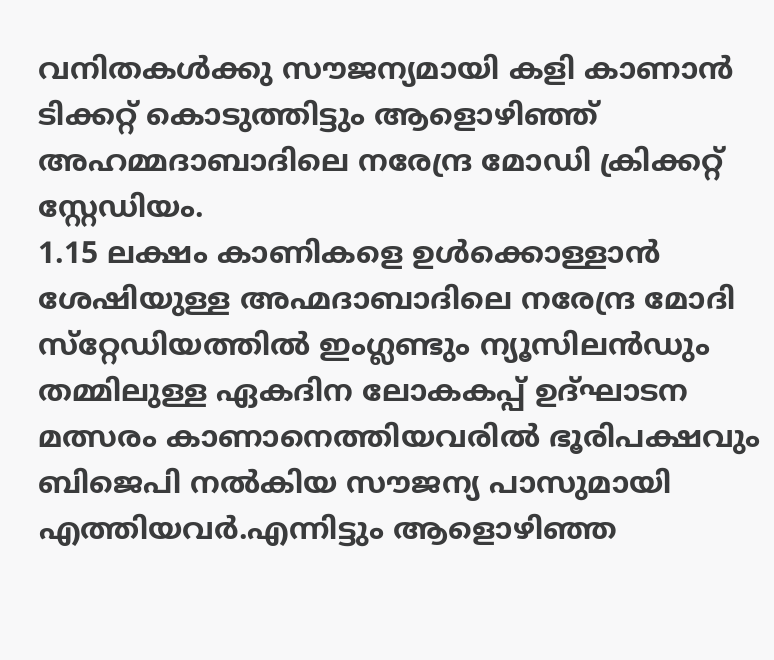വനിതകള്‍ക്കു സൗജന്യമായി കളി കാണാൻ ടിക്കറ്റ് കൊടുത്തിട്ടും ആളൊഴിഞ്ഞ് അഹമ്മദാബാദിലെ നരേന്ദ്ര മോഡി ക്രിക്കറ്റ് സ്റ്റേഡിയം.
1.15 ലക്ഷം കാണികളെ ഉള്‍ക്കൊള്ളാൻ ശേഷിയുള്ള അഹ്മദാബാദിലെ നരേന്ദ്ര മോദി സ്‌റ്റേഡിയത്തില്‍ ഇംഗ്ലണ്ടും ന്യൂസിലൻഡും തമ്മിലുള്ള ഏകദിന ലോകകപ്പ് ഉദ്ഘാടന മത്സരം കാണാനെത്തിയവരിൽ ഭൂരിപക്ഷവും  ബിജെപി നൽകിയ സൗജന്യ പാസുമായി എത്തിയവർ.എന്നിട്ടും ആളൊഴിഞ്ഞ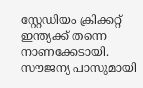സ്റ്റേഡിയം ക്രിക്കറ്റ് ഇന്ത്യക്ക് തന്നെ നാണക്കേടായി.
സൗജന്യ പാസുമായി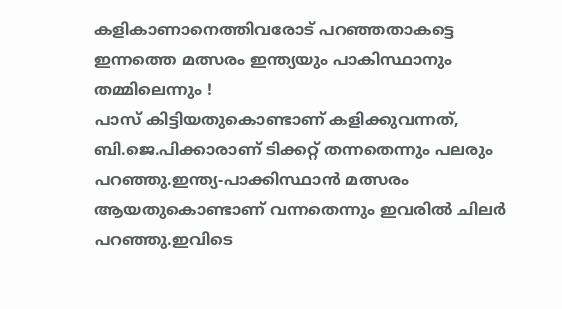കളികാണാനെത്തിവരോട് പറഞ്ഞതാകട്ടെ ഇന്നത്തെ മത്സരം ഇന്ത്യയും പാകിസ്ഥാനും തമ്മിലെന്നും !
പാസ് കിട്ടിയതുകൊണ്ടാണ് കളിക്കുവന്നത്, ബി.ജെ.പിക്കാരാണ് ടിക്കറ്റ് തന്നതെന്നും പലരും പറഞ്ഞു.ഇന്ത്യ-പാക്കിസ്ഥാൻ മത്സരം ആയതുകൊണ്ടാണ് വന്നതെന്നും ഇവരിൽ ചിലർ പറഞ്ഞു.ഇവിടെ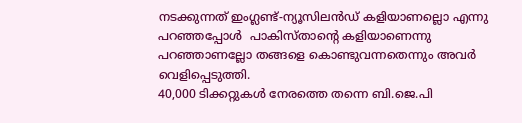നടക്കുന്നത് ഇംഗ്ലണ്ട്-ന്യൂസിലൻഡ് കളിയാണല്ലൊ എന്നു പറഞ്ഞപ്പോൾ  പാകിസ്താന്റെ കളിയാണെന്നു പറഞ്ഞാണല്ലോ തങ്ങളെ കൊണ്ടുവന്നതെന്നും അവര്‍ വെളിപ്പെടുത്തി.
40,000 ടിക്കറ്റുകള്‍ നേരത്തെ തന്നെ ബി.ജെ.പി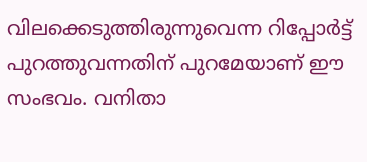വിലക്കെടുത്തിരുന്നുവെന്ന റിപ്പോര്‍ട്ട് പുറത്തുവന്നതിന് പുറമേയാണ് ഈ‌ സംഭവം. വനിതാ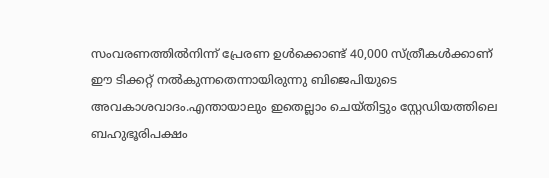സംവരണത്തില്‍നിന്ന് പ്രേരണ ഉള്‍ക്കൊണ്ട് 40,000 സ്ത്രീകള്‍ക്കാണ് ഈ ടിക്കറ്റ് നല്‍കുന്നതെന്നായിരുന്നു ബിജെപിയുടെ അവകാശവാദം.എന്തായാലും ഇതെല്ലാം ചെയ്തിട്ടും സ്റ്റേഡിയത്തിലെ ബഹുഭൂരിപക്ഷം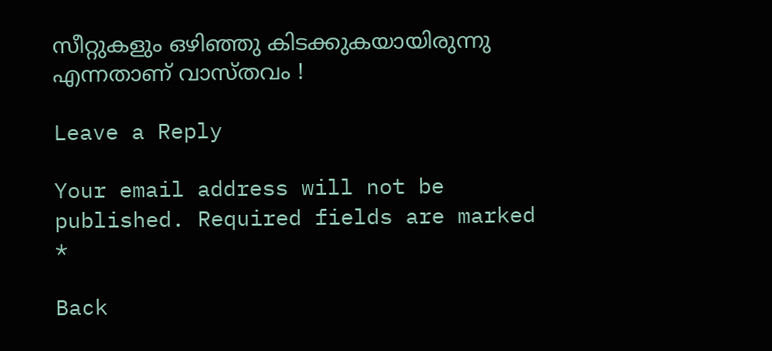സീറ്റുകളും ഒഴിഞ്ഞു കിടക്കുകയായിരുന്നു എന്നതാണ് വാസ്തവം !

Leave a Reply

Your email address will not be published. Required fields are marked *

Back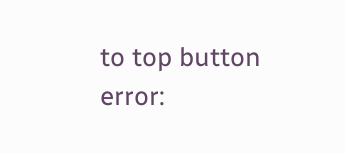to top button
error: